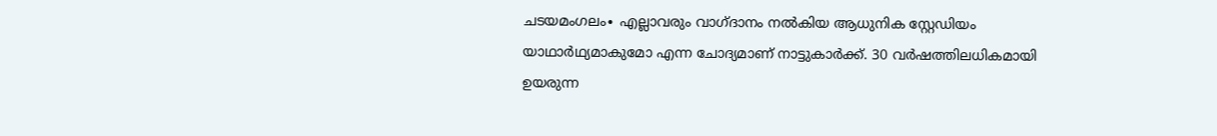ചടയമംഗലം∙ എല്ലാവരും വാഗ്ദാനം നൽകിയ ആധുനിക സ്റ്റേഡിയം യാഥാർഥ്യമാകുമോ എന്ന ചോദ്യമാണ് നാട്ടുകാർക്ക്. 30 വർഷത്തിലധികമായി ഉയരുന്ന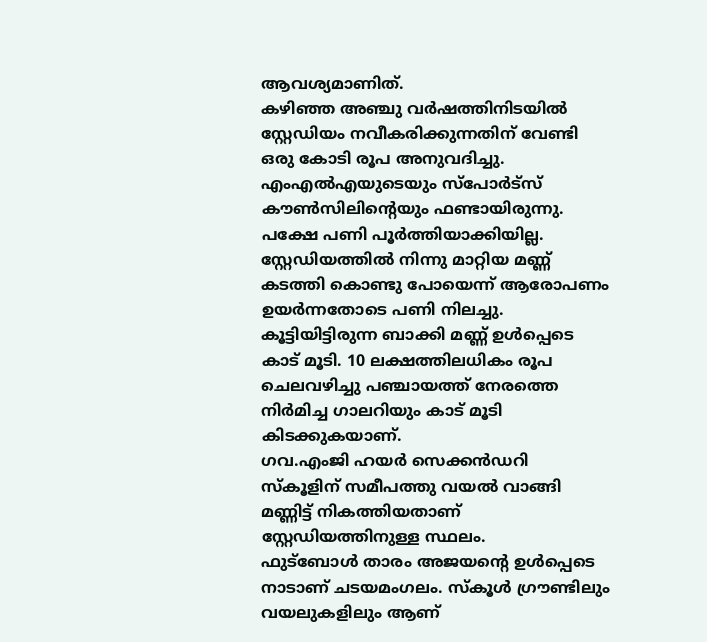ആവശ്യമാണിത്.
കഴിഞ്ഞ അഞ്ചു വർഷത്തിനിടയിൽ സ്റ്റേഡിയം നവീകരിക്കുന്നതിന് വേണ്ടി ഒരു കോടി രൂപ അനുവദിച്ചു. എംഎൽഎയുടെയും സ്പോർട്സ് കൗൺസിലിന്റെയും ഫണ്ടായിരുന്നു.
പക്ഷേ പണി പൂർത്തിയാക്കിയില്ല. സ്റ്റേഡിയത്തിൽ നിന്നു മാറ്റിയ മണ്ണ് കടത്തി കൊണ്ടു പോയെന്ന് ആരോപണം ഉയർന്നതോടെ പണി നിലച്ചു.
കൂട്ടിയിട്ടിരുന്ന ബാക്കി മണ്ണ് ഉൾപ്പെടെ കാട് മൂടി. 10 ലക്ഷത്തിലധികം രൂപ ചെലവഴിച്ചു പഞ്ചായത്ത് നേരത്തെ നിർമിച്ച ഗാലറിയും കാട് മൂടി കിടക്കുകയാണ്.
ഗവ.എംജി ഹയർ സെക്കൻഡറി സ്കൂളിന് സമീപത്തു വയൽ വാങ്ങി മണ്ണിട്ട് നികത്തിയതാണ് സ്റ്റേഡിയത്തിനുള്ള സ്ഥലം.
ഫുട്ബോൾ താരം അജയന്റെ ഉൾപ്പെടെ നാടാണ് ചടയമംഗലം. സ്കൂൾ ഗ്രൗണ്ടിലും വയലുകളിലും ആണ്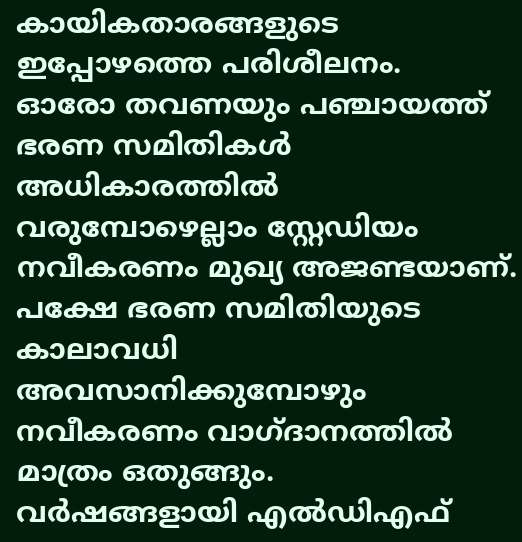കായികതാരങ്ങളുടെ ഇപ്പോഴത്തെ പരിശീലനം.
ഓരോ തവണയും പഞ്ചായത്ത് ഭരണ സമിതികൾ അധികാരത്തിൽ വരുമ്പോഴെല്ലാം സ്റ്റേഡിയം നവീകരണം മുഖ്യ അജണ്ടയാണ്. പക്ഷേ ഭരണ സമിതിയുടെ കാലാവധി അവസാനിക്കുമ്പോഴും നവീകരണം വാഗ്ദാനത്തിൽ മാത്രം ഒതുങ്ങും.
വർഷങ്ങളായി എൽഡിഎഫ്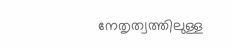നേതൃത്വത്തിലുള്ള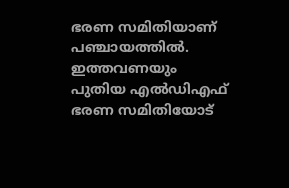ഭരണ സമിതിയാണ് പഞ്ചായത്തിൽ. ഇത്തവണയും പുതിയ എൽഡിഎഫ് ഭരണ സമിതിയോട്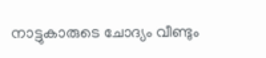നാട്ടുകാരുടെ ചോദ്യം വീണ്ടും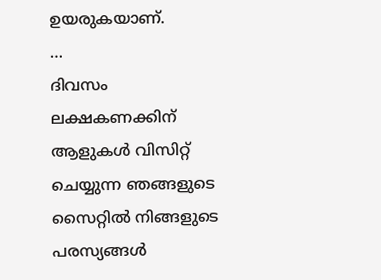ഉയരുകയാണ്.
…
ദിവസം ലക്ഷകണക്കിന് ആളുകൾ വിസിറ്റ് ചെയ്യുന്ന ഞങ്ങളുടെ സൈറ്റിൽ നിങ്ങളുടെ പരസ്യങ്ങൾ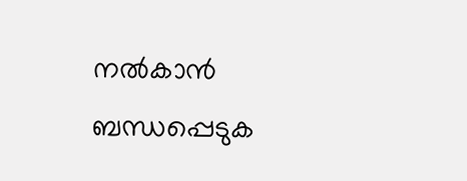നൽകാൻ ബന്ധപ്പെടുക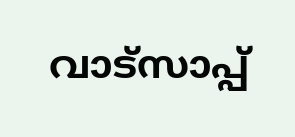വാട്സാപ്പ്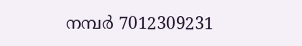നമ്പർ 7012309231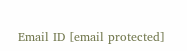Email ID [email protected]